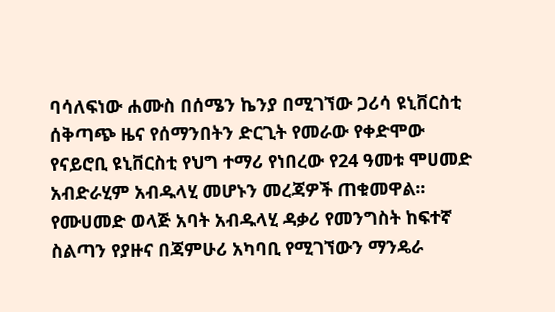ባሳለፍነው ሐሙስ በሰሜን ኬንያ በሚገኘው ጋሪሳ ዩኒቨርስቲ ሰቅጣጭ ዜና የሰማንበትን ድርጊት የመራው የቀድሞው የናይሮቢ ዩኒቨርስቲ የህግ ተማሪ የነበረው የ24 ዓመቱ ሞሀመድ አብድራሂም አብዱላሂ መሆኑን መረጃዎች ጠቁመዋል፡፡ የሙሀመድ ወላጅ አባት አብዱላሂ ዳቃሪ የመንግስት ከፍተኛ ስልጣን የያዙና በጃምሁሪ አካባቢ የሚገኘውን ማንዴራ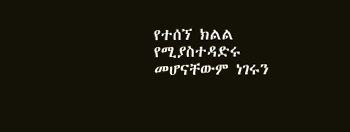የተሰኘ ክልል የሚያስተዳድሩ መሆናቸውም ነገሩን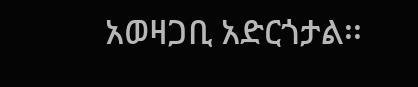አወዛጋቢ አድርጎታል፡፡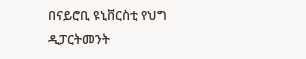በናይሮቢ ዩኒቨርስቲ የህግ ዲፓርትመንት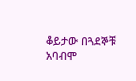ቆይታው በጓደኞቹ አባብሞ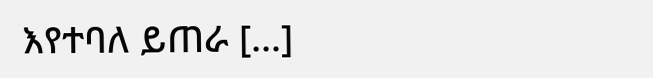እየተባለ ይጠራ […]